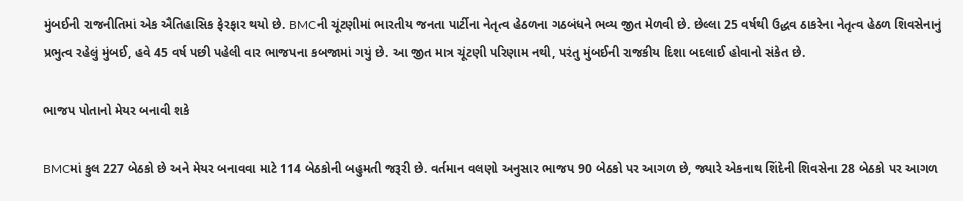મુંબઈની રાજનીતિમાં એક ઐતિહાસિક ફેરફાર થયો છે. BMCની ચૂંટણીમાં ભારતીય જનતા પાર્ટીના નેતૃત્વ હેઠળના ગઠબંધને ભવ્ય જીત મેળવી છે. છેલ્લા 25 વર્ષથી ઉદ્ધવ ઠાકરેના નેતૃત્વ હેઠળ શિવસેનાનું પ્રભુત્વ રહેલું મુંબઈ, હવે 45 વર્ષ પછી પહેલી વાર ભાજપના કબજામાં ગયું છે. આ જીત માત્ર ચૂંટણી પરિણામ નથી, પરંતુ મુંબઈની રાજકીય દિશા બદલાઈ હોવાનો સંકેત છે.

ભાજપ પોતાનો મેયર બનાવી શકે

BMCમાં કુલ 227 બેઠકો છે અને મેયર બનાવવા માટે 114 બેઠકોની બહુમતી જરૂરી છે. વર્તમાન વલણો અનુસાર ભાજપ 90 બેઠકો પર આગળ છે, જ્યારે એકનાથ શિંદેની શિવસેના 28 બેઠકો પર આગળ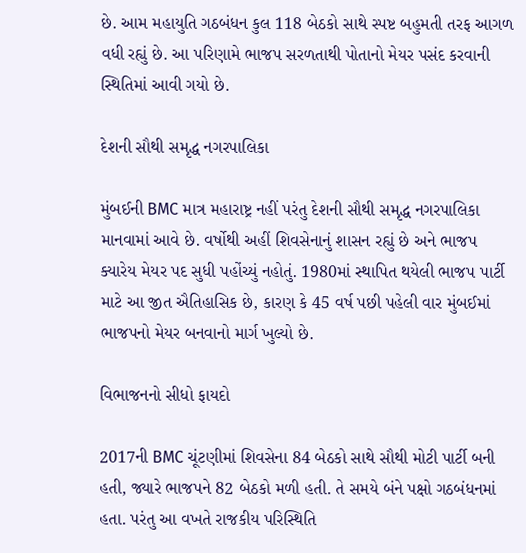છે. આમ મહાયુતિ ગઠબંધન કુલ 118 બેઠકો સાથે સ્પષ્ટ બહુમતી તરફ આગળ વધી રહ્યું છે. આ પરિણામે ભાજપ સરળતાથી પોતાનો મેયર પસંદ કરવાની સ્થિતિમાં આવી ગયો છે.

દેશની સૌથી સમૃદ્ધ નગરપાલિકા

મુંબઈની BMC માત્ર મહારાષ્ટ્ર નહીં પરંતુ દેશની સૌથી સમૃદ્ધ નગરપાલિકા માનવામાં આવે છે. વર્ષોથી અહીં શિવસેનાનું શાસન રહ્યું છે અને ભાજપ ક્યારેય મેયર પદ સુધી પહોંચ્યું નહોતું. 1980માં સ્થાપિત થયેલી ભાજપ પાર્ટી માટે આ જીત ઐતિહાસિક છે, કારણ કે 45 વર્ષ પછી પહેલી વાર મુંબઈમાં ભાજપનો મેયર બનવાનો માર્ગ ખુલ્યો છે.

વિભાજનનો સીધો ફાયદો

2017ની BMC ચૂંટણીમાં શિવસેના 84 બેઠકો સાથે સૌથી મોટી પાર્ટી બની હતી, જ્યારે ભાજપને 82 બેઠકો મળી હતી. તે સમયે બંને પક્ષો ગઠબંધનમાં હતા. પરંતુ આ વખતે રાજકીય પરિસ્થિતિ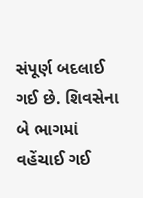સંપૂર્ણ બદલાઈ ગઈ છે. શિવસેના બે ભાગમાં વહેંચાઈ ગઈ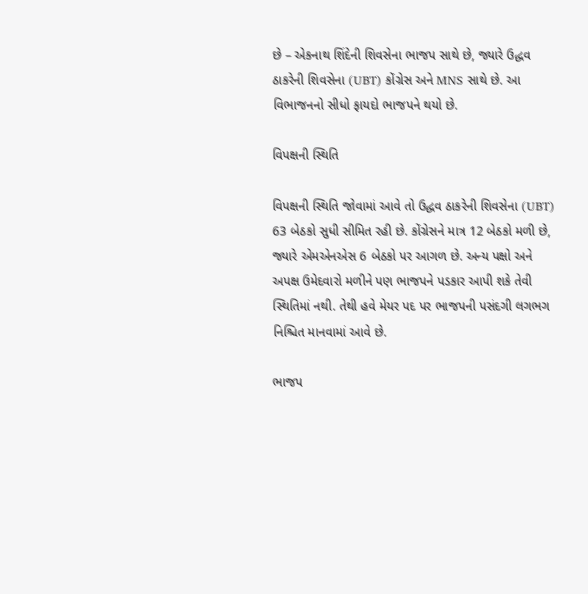છે – એકનાથ શિંદેની શિવસેના ભાજપ સાથે છે, જ્યારે ઉદ્ધવ ઠાકરેની શિવસેના (UBT) કોંગ્રેસ અને MNS સાથે છે. આ વિભાજનનો સીધો ફાયદો ભાજપને થયો છે.

વિપક્ષની સ્થિતિ

વિપક્ષની સ્થિતિ જોવામાં આવે તો ઉદ્ધવ ઠાકરેની શિવસેના (UBT) 63 બેઠકો સુધી સીમિત રહી છે. કોંગ્રેસને માત્ર 12 બેઠકો મળી છે, જ્યારે એમએનએસ 6 બેઠકો પર આગળ છે. અન્ય પક્ષો અને અપક્ષ ઉમેદવારો મળીને પણ ભાજપને પડકાર આપી શકે તેવી સ્થિતિમાં નથી. તેથી હવે મેયર પદ પર ભાજપની પસંદગી લગભગ નિશ્ચિત માનવામાં આવે છે.

ભાજપ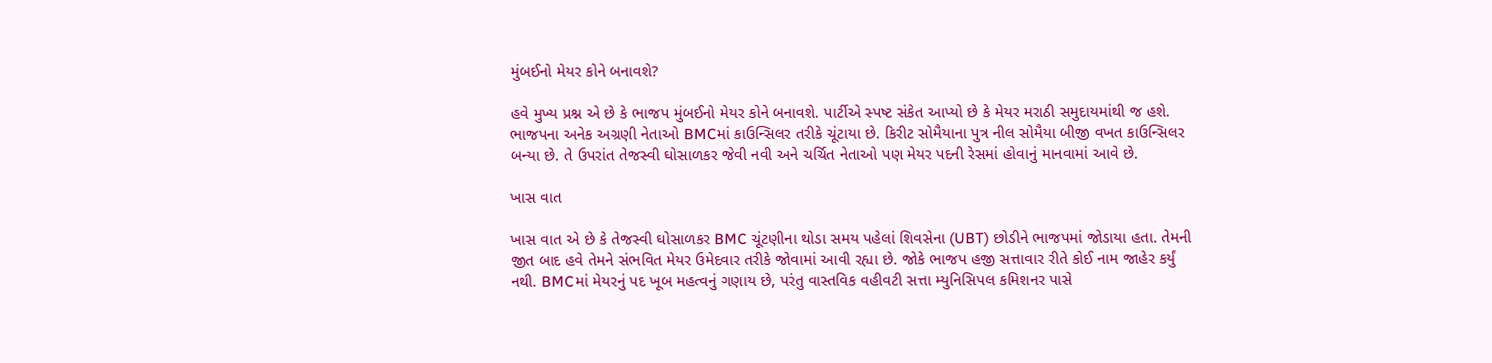મુંબઈનો મેયર કોને બનાવશે?

હવે મુખ્ય પ્રશ્ન એ છે કે ભાજપ મુંબઈનો મેયર કોને બનાવશે. પાર્ટીએ સ્પષ્ટ સંકેત આપ્યો છે કે મેયર મરાઠી સમુદાયમાંથી જ હશે. ભાજપના અનેક અગ્રણી નેતાઓ BMCમાં કાઉન્સિલર તરીકે ચૂંટાયા છે. કિરીટ સોમૈયાના પુત્ર નીલ સોમૈયા બીજી વખત કાઉન્સિલર બન્યા છે. તે ઉપરાંત તેજસ્વી ઘોસાળકર જેવી નવી અને ચર્ચિત નેતાઓ પણ મેયર પદની રેસમાં હોવાનું માનવામાં આવે છે.

ખાસ વાત

ખાસ વાત એ છે કે તેજસ્વી ઘોસાળકર BMC ચૂંટણીના થોડા સમય પહેલાં શિવસેના (UBT) છોડીને ભાજપમાં જોડાયા હતા. તેમની જીત બાદ હવે તેમને સંભવિત મેયર ઉમેદવાર તરીકે જોવામાં આવી રહ્યા છે. જોકે ભાજપ હજી સત્તાવાર રીતે કોઈ નામ જાહેર કર્યું નથી. BMCમાં મેયરનું પદ ખૂબ મહત્વનું ગણાય છે, પરંતુ વાસ્તવિક વહીવટી સત્તા મ્યુનિસિપલ કમિશનર પાસે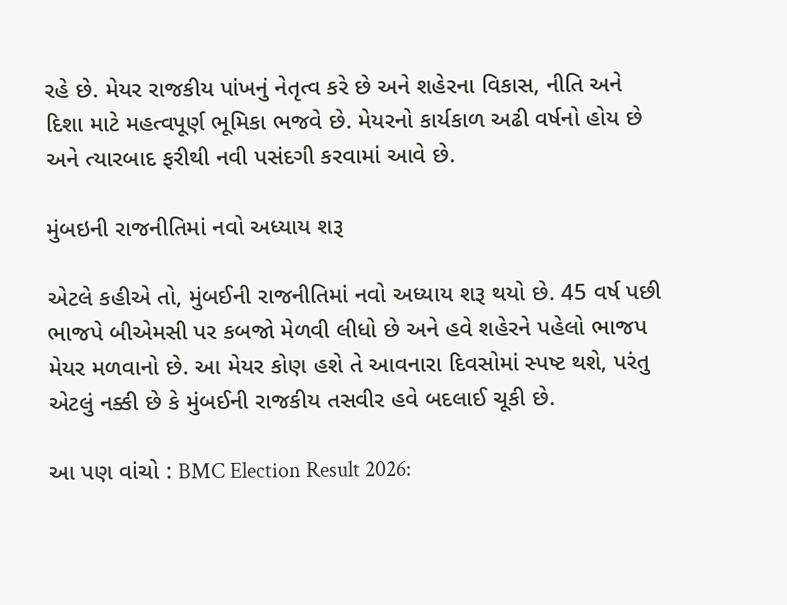રહે છે. મેયર રાજકીય પાંખનું નેતૃત્વ કરે છે અને શહેરના વિકાસ, નીતિ અને દિશા માટે મહત્વપૂર્ણ ભૂમિકા ભજવે છે. મેયરનો કાર્યકાળ અઢી વર્ષનો હોય છે અને ત્યારબાદ ફરીથી નવી પસંદગી કરવામાં આવે છે.

મુંબઇની રાજનીતિમાં નવો અધ્યાય શરૂ

એટલે કહીએ તો, મુંબઈની રાજનીતિમાં નવો અધ્યાય શરૂ થયો છે. 45 વર્ષ પછી ભાજપે બીએમસી પર કબજો મેળવી લીધો છે અને હવે શહેરને પહેલો ભાજપ મેયર મળવાનો છે. આ મેયર કોણ હશે તે આવનારા દિવસોમાં સ્પષ્ટ થશે, પરંતુ એટલું નક્કી છે કે મુંબઈની રાજકીય તસવીર હવે બદલાઈ ચૂકી છે.

આ પણ વાંચો : BMC Election Result 2026: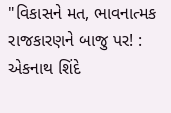"વિકાસને મત, ભાવનાત્મક રાજકારણને બાજુ પર! : એકનાથ શિંદે